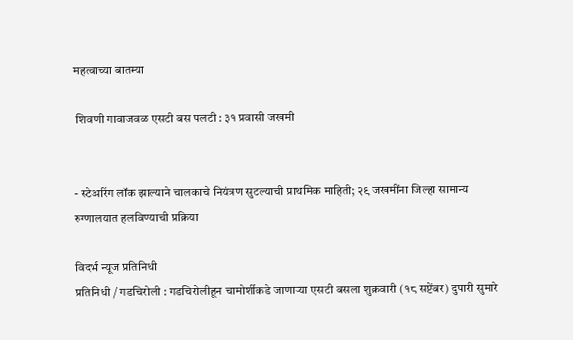महत्वाच्या बातम्या

 शिवणी गावाजवळ एसटी बस पलटी : ३१ प्रवासी जखमी


- स्टेअरिंग लॉक झाल्याने चालकाचे नियंत्रण सुटल्याची प्राथमिक माहिती; २९ जखमींना जिल्हा सामान्य रुग्णालयात हलविण्याची प्रक्रिया

विदर्भ न्यूज प्रतिनिधी
प्रतिनिधी / गडचिरोली : गडचिरोलीहून चामोर्शीकडे जाणाऱ्या एसटी बसला शुक्रवारी (१८ सप्टेंबर) दुपारी सुमारे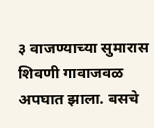३ वाजण्याच्या सुमारास शिवणी गावाजवळ अपघात झाला. बसचे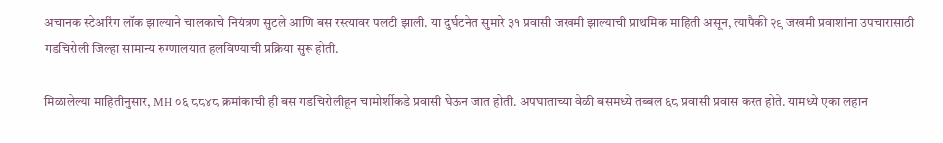अचानक स्टेअरिंग लॉक झाल्याने चालकाचे नियंत्रण सुटले आणि बस रस्त्यावर पलटी झाली. या दुर्घटनेत सुमारे ३१ प्रवासी जखमी झाल्याची प्राथमिक माहिती असून, त्यापैकी २९ जखमी प्रवाशांना उपचारासाठी गडचिरोली जिल्हा सामान्य रुग्णालयात हलविण्याची प्रक्रिया सुरू होती.

मिळालेल्या माहितीनुसार, MH ०६ ८८४८ क्रमांकाची ही बस गडचिरोलीहून चामोर्शीकडे प्रवासी घेऊन जात होती. अपघाताच्या वेळी बसमध्ये तब्बल ६८ प्रवासी प्रवास करत होते. यामध्ये एका लहान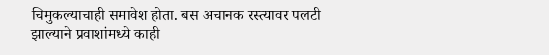चिमुकल्याचाही समावेश होता. बस अचानक रस्त्यावर पलटी झाल्याने प्रवाशांमध्ये काही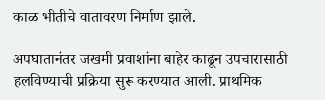काळ भीतीचे वातावरण निर्माण झाले.

अपघातानंतर जखमी प्रवाशांना बाहेर काढून उपचारासाठी हलविण्याची प्रक्रिया सुरू करण्यात आली. प्राथमिक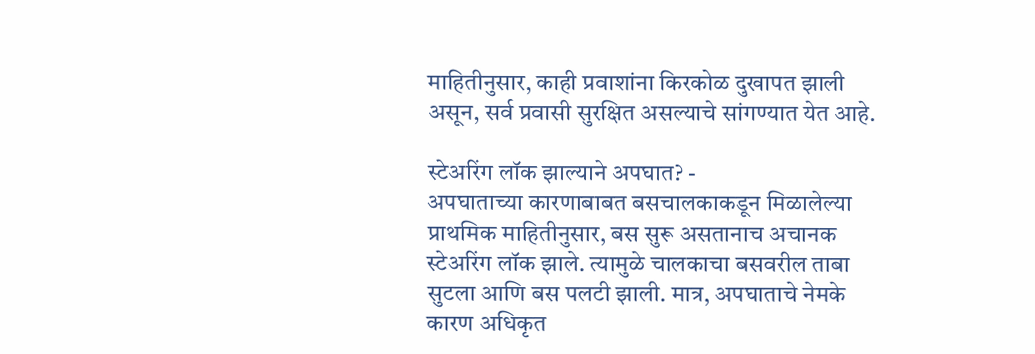माहितीनुसार, काही प्रवाशांना किरकोळ दुखापत झाली असून, सर्व प्रवासी सुरक्षित असल्याचे सांगण्यात येत आहे.

स्टेअरिंग लॉक झाल्याने अपघात? -
अपघाताच्या कारणाबाबत बसचालकाकडून मिळालेल्या प्राथमिक माहितीनुसार, बस सुरू असतानाच अचानक स्टेअरिंग लॉक झाले. त्यामुळे चालकाचा बसवरील ताबा सुटला आणि बस पलटी झाली. मात्र, अपघाताचे नेमके कारण अधिकृत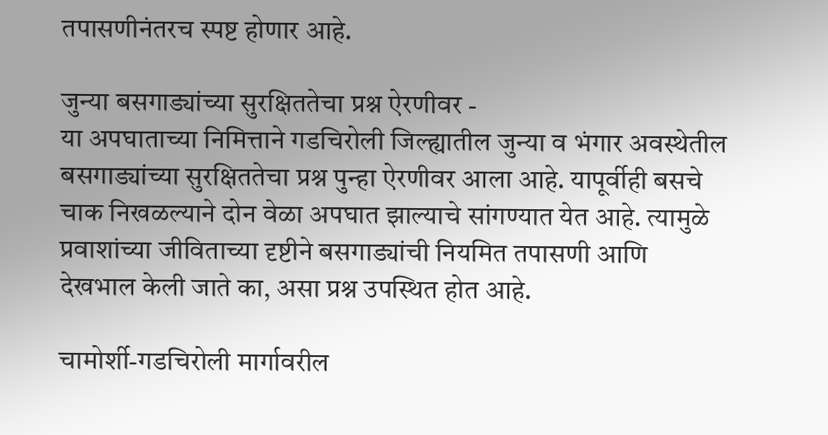तपासणीनंतरच स्पष्ट होणार आहे.

जुन्या बसगाड्यांच्या सुरक्षिततेचा प्रश्न ऐरणीवर -
या अपघाताच्या निमित्ताने गडचिरोली जिल्ह्यातील जुन्या व भंगार अवस्थेतील बसगाड्यांच्या सुरक्षिततेचा प्रश्न पुन्हा ऐरणीवर आला आहे. यापूर्वीही बसचे चाक निखळल्याने दोन वेळा अपघात झाल्याचे सांगण्यात येत आहे. त्यामुळे प्रवाशांच्या जीविताच्या दृष्टीने बसगाड्यांची नियमित तपासणी आणि देखभाल केली जाते का, असा प्रश्न उपस्थित होत आहे.

चामोर्शी-गडचिरोली मार्गावरील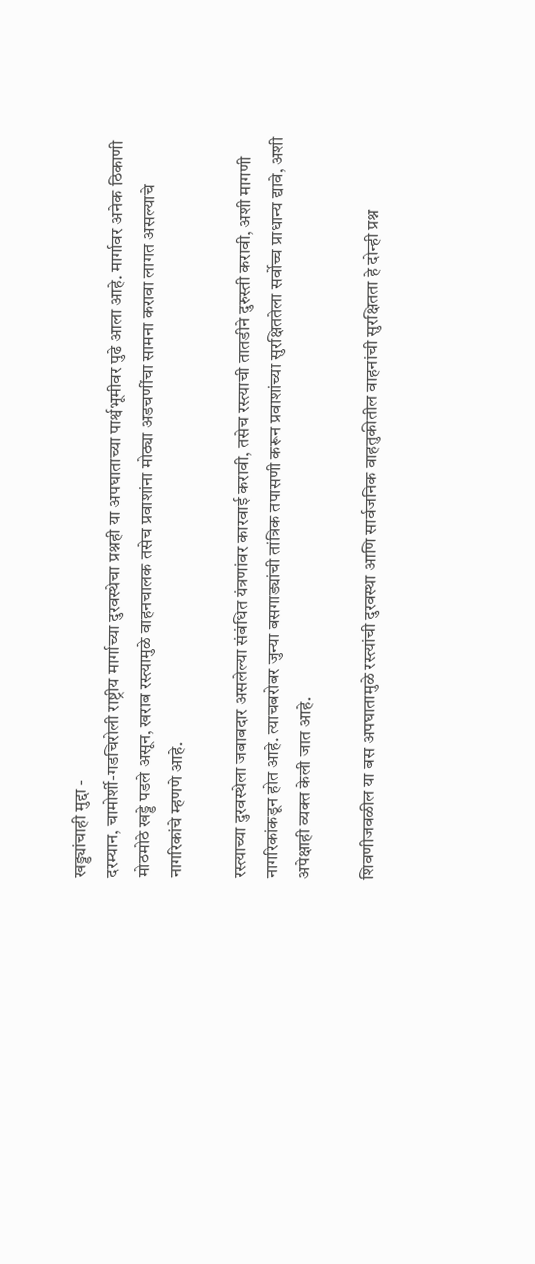खड्ड्यांचाही मुद्दा -
दरम्यान, चामोर्शी-गडचिरोली राष्ट्रीय मार्गाच्या दुरवस्थेचा प्रश्नही या अपघाताच्या पार्श्वभूमीवर पुढे आला आहे. मार्गावर अनेक ठिकाणी मोठमोठे खड्डे पडले असून, खराब रस्त्यामुळे वाहनचालक तसेच प्रवाशांना मोठ्या अडचणींचा सामना करावा लागत असल्याचे नागरिकांचे म्हणणे आहे.

रस्त्याच्या दुरवस्थेला जबाबदार असलेल्या संबंधित यंत्रणांवर कारवाई करावी, तसेच रस्त्याची तातडीने दुरुस्ती करावी, अशी मागणी नागरिकांकडून होत आहे. त्याचबरोबर जुन्या बसगाड्यांची तांत्रिक तपासणी करून प्रवाशांच्या सुरक्षिततेला सर्वोच्च प्राधान्य द्यावे, अशी अपेक्षाही व्यक्त केली जात आहे.

शिवणीजवळील या बस अपघातामुळे रस्त्यांची दुरवस्था आणि सार्वजनिक वाहतुकीतील वाहनांची सुरक्षितता हे दोन्ही प्रश्न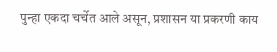पुन्हा एकदा चर्चेत आले असून, प्रशासन या प्रकरणी काय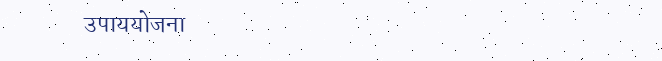उपाययोजना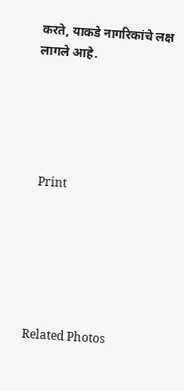करते, याकडे नागरिकांचे लक्ष लागले आहे.





  Print






Related Photos